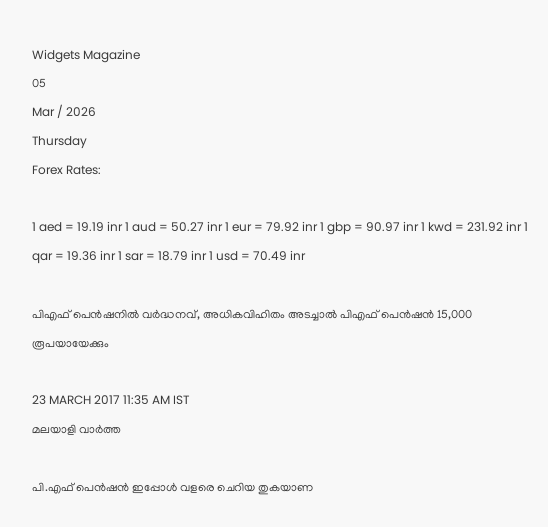Widgets Magazine
05
Mar / 2026
Thursday
Forex Rates:

1 aed = 19.19 inr 1 aud = 50.27 inr 1 eur = 79.92 inr 1 gbp = 90.97 inr 1 kwd = 231.92 inr 1 qar = 19.36 inr 1 sar = 18.79 inr 1 usd = 70.49 inr

പിഎഫ് പെന്‍ഷനില്‍ വര്‍ദ്ധനവ്, അധികവിഹിതം അടച്ചാല്‍ പിഎഫ് പെന്‍ഷന്‍ 15,000 രൂപയായേക്കും

23 MARCH 2017 11:35 AM IST
മലയാളി വാര്‍ത്ത

പി.എഫ് പെന്‍ഷന്‍ ഇപ്പോള്‍ വളരെ ചെറിയ തുകയാണ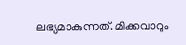ലഭ്യമാകുന്നത്. മിക്കവാറും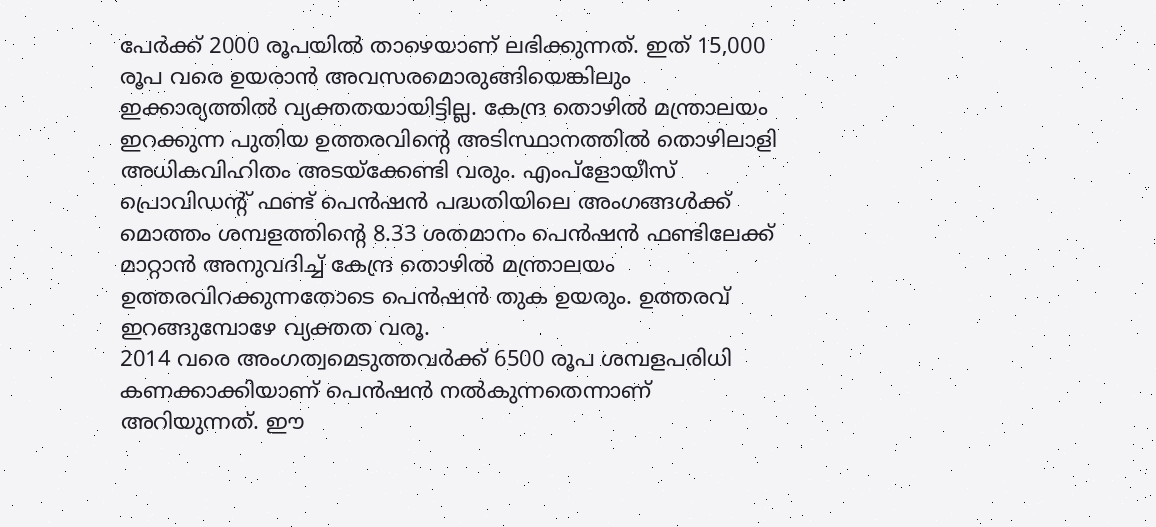പേര്‍ക്ക് 2000 രൂപയില്‍ താഴെയാണ് ലഭിക്കുന്നത്. ഇത് 15,000 രൂപ വരെ ഉയരാന്‍ അവസരമൊരുങ്ങിയെങ്കിലും ഇക്കാര്യത്തില്‍ വ്യക്തതയായിട്ടില്ല. കേന്ദ്ര തൊഴില്‍ മന്ത്രാലയം ഇറക്കുന്ന പുതിയ ഉത്തരവിന്റെ അടിസ്ഥാനത്തില്‍ തൊഴിലാളി അധികവിഹിതം അടയ്‌ക്കേണ്ടി വരും. എംപ്‌ളോയീസ് പ്രൊവിഡന്റ് ഫണ്ട് പെന്‍ഷന്‍ പദ്ധതിയിലെ അംഗങ്ങള്‍ക്ക് മൊത്തം ശമ്പളത്തിന്റെ 8.33 ശതമാനം പെന്‍ഷന്‍ ഫണ്ടിലേക്ക് മാറ്റാന്‍ അനുവദിച്ച് കേന്ദ്ര തൊഴില്‍ മന്ത്രാലയം ഉത്തരവിറക്കുന്നതോടെ പെന്‍ഷന്‍ തുക ഉയരും. ഉത്തരവ് ഇറങ്ങുമ്പോഴേ വ്യക്തത വരൂ.
2014 വരെ അംഗത്വമെടുത്തവര്‍ക്ക് 6500 രൂപ ശമ്പളപരിധി കണക്കാക്കിയാണ് പെന്‍ഷന്‍ നല്‍കുന്നതെന്നാണ് അറിയുന്നത്. ഈ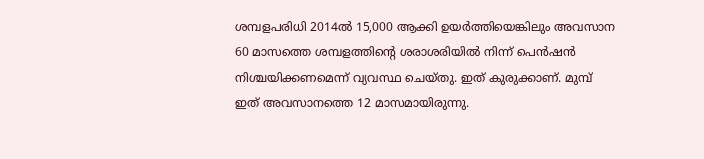ശമ്പളപരിധി 2014ല്‍ 15,000 ആക്കി ഉയര്‍ത്തിയെങ്കിലും അവസാന 60 മാസത്തെ ശമ്പളത്തിന്റെ ശരാശരിയില്‍ നിന്ന് പെന്‍ഷന്‍ നിശ്ചയിക്കണമെന്ന് വ്യവസ്ഥ ചെയ്തു. ഇത് കുരുക്കാണ്. മുമ്പ് ഇത് അവസാനത്തെ 12 മാസമായിരുന്നു.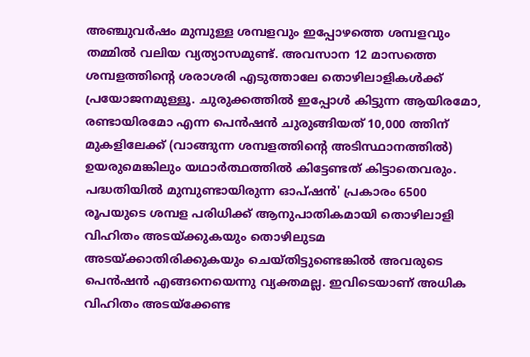അഞ്ചുവര്‍ഷം മുമ്പുള്ള ശമ്പളവും ഇപ്പോഴത്തെ ശമ്പളവും തമ്മില്‍ വലിയ വ്യത്യാസമുണ്ട്. അവസാന 12 മാസത്തെ ശമ്പളത്തിന്റെ ശരാശരി എടുത്താലേ തൊഴിലാളികള്‍ക്ക് പ്രയോജനമുള്ളൂ. ചുരുക്കത്തില്‍ ഇപ്പോള്‍ കിട്ടുന്ന ആയിരമോ, രണ്ടായിരമോ എന്ന പെന്‍ഷന്‍ ചുരുങ്ങിയത് 10,000 ത്തിന് മുകളിലേക്ക് (വാങ്ങുന്ന ശമ്പളത്തിന്റെ അടിസ്ഥാനത്തില്‍) ഉയരുമെങ്കിലും യഥാര്‍ത്ഥത്തില്‍ കിട്ടേണ്ടത് കിട്ടാതെവരും. പദ്ധതിയില്‍ മുമ്പുണ്ടായിരുന്ന ഓപ്ഷന്‍' പ്രകാരം 6500 രൂപയുടെ ശമ്പള പരിധിക്ക് ആനുപാതികമായി തൊഴിലാളി വിഹിതം അടയ്ക്കുകയും തൊഴിലുടമ അടയ്ക്കാതിരിക്കുകയും ചെയ്തിട്ടുണ്ടെങ്കില്‍ അവരുടെ പെന്‍ഷന്‍ എങ്ങനെയെന്നു വ്യക്തമല്ല. ഇവിടെയാണ് അധിക വിഹിതം അടയ്‌ക്കേണ്ട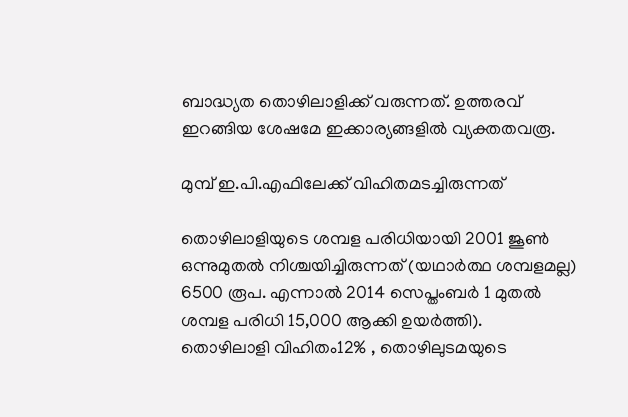ബാദ്ധ്യത തൊഴിലാളിക്ക് വരുന്നത്. ഉത്തരവ് ഇറങ്ങിയ ശേഷമേ ഇക്കാര്യങ്ങളില്‍ വ്യക്തതവരൂ.

മുമ്പ് ഇ.പി.എഫിലേക്ക് വിഹിതമടച്ചിരുന്നത്

തൊഴിലാളിയുടെ ശമ്പള പരിധിയായി 2001 ജൂണ്‍ ഒന്നുമുതല്‍ നിശ്ചയിച്ചിരുന്നത് (യഥാര്‍ത്ഥ ശമ്പളമല്ല) 6500 രൂപ. എന്നാല്‍ 2014 സെപ്തംബര്‍ 1 മുതല്‍ ശമ്പള പരിധി 15,000 ആക്കി ഉയര്‍ത്തി).
തൊഴിലാളി വിഹിതം12% , തൊഴിലുടമയുടെ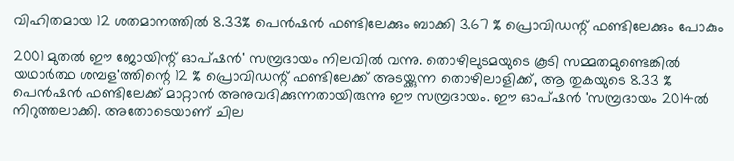വിഹിതമായ 12 ശതമാനത്തില്‍ 8.33% പെന്‍ഷന്‍ ഫണ്ടിലേക്കും ബാക്കി 3.67 % പ്രൊവിഡന്റ് ഫണ്ടിലേക്കും പോകും

2001 മുതല്‍ ഈ ജോയിന്റ് ഓപ്ഷന്‍' സമ്പ്രദായം നിലവില്‍ വന്നു. തൊഴിലുടമയുടെ കൂടി സമ്മതമുണ്ടെങ്കില്‍ യഥാര്‍ത്ഥ ശമ്പള'ത്തിന്റെ 12 % പ്രൊവിഡന്റ് ഫണ്ടിലേക്ക് അടയ്ക്കുന്ന തൊഴിലാളിക്ക്, ആ തുകയുടെ 8.33 % പെന്‍ഷന്‍ ഫണ്ടിലേക്ക് മാറ്റാന്‍ അനുവദിക്കുന്നതായിരുന്നു ഈ സമ്പ്രദായം. ഈ ഓപ്ഷന്‍ 'സമ്പ്രദായം 2014ല്‍ നിറുത്തലാക്കി. അതോടെയാണ് ചില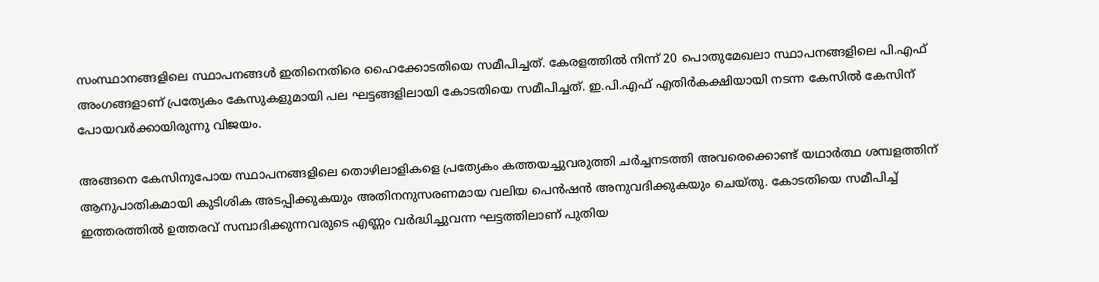സംസ്ഥാനങ്ങളിലെ സ്ഥാപനങ്ങള്‍ ഇതിനെതിരെ ഹൈക്കോടതിയെ സമീപിച്ചത്. കേരളത്തില്‍ നിന്ന് 20 പൊതുമേഖലാ സ്ഥാപനങ്ങളിലെ പി.എഫ് അംഗങ്ങളാണ് പ്രത്യേകം കേസുകളുമായി പല ഘട്ടങ്ങളിലായി കോടതിയെ സമീപിച്ചത്. ഇ.പി.എഫ് എതിര്‍കക്ഷിയായി നടന്ന കേസില്‍ കേസിന് പോയവര്‍ക്കായിരുന്നു വിജയം.

അങ്ങനെ കേസിനുപോയ സ്ഥാപനങ്ങളിലെ തൊഴിലാളികളെ പ്രത്യേകം കത്തയച്ചുവരുത്തി ചര്‍ച്ചനടത്തി അവരെക്കൊണ്ട് യഥാര്‍ത്ഥ ശമ്പളത്തിന് ആനുപാതികമായി കുടിശിക അടപ്പിക്കുകയും അതിനനുസരണമായ വലിയ പെന്‍ഷന്‍ അനുവദിക്കുകയും ചെയ്തു. കോടതിയെ സമീപിച്ച് ഇത്തരത്തില്‍ ഉത്തരവ് സമ്പാദിക്കുന്നവരുടെ എണ്ണം വര്‍ദ്ധിച്ചുവന്ന ഘട്ടത്തിലാണ് പുതിയ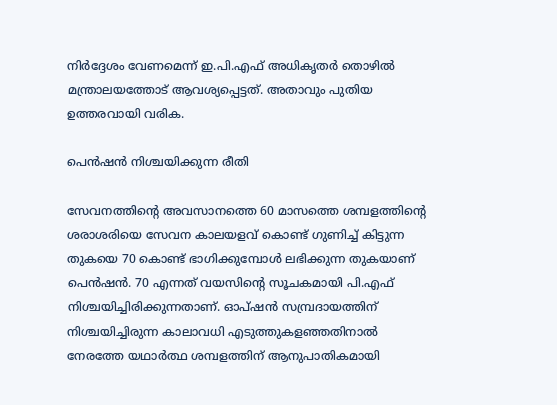നിര്‍ദ്ദേശം വേണമെന്ന് ഇ.പി.എഫ് അധികൃതര്‍ തൊഴില്‍ മന്ത്രാലയത്തോട് ആവശ്യപ്പെട്ടത്. അതാവും പുതിയ ഉത്തരവായി വരിക.

പെന്‍ഷന്‍ നിശ്ചയിക്കുന്ന രീതി

സേവനത്തിന്റെ അവസാനത്തെ 60 മാസത്തെ ശമ്പളത്തിന്റെ ശരാശരിയെ സേവന കാലയളവ് കൊണ്ട് ഗുണിച്ച് കിട്ടുന്ന തുകയെ 70 കൊണ്ട് ഭാഗിക്കുമ്പോള്‍ ലഭിക്കുന്ന തുകയാണ് പെന്‍ഷന്‍. 70 എന്നത് വയസിന്റെ സൂചകമായി പി.എഫ് നിശ്ചയിച്ചിരിക്കുന്നതാണ്. ഓപ്ഷന്‍ സമ്പ്രദായത്തിന് നിശ്ചയിച്ചിരുന്ന കാലാവധി എടുത്തുകളഞ്ഞതിനാല്‍ നേരത്തേ യഥാര്‍ത്ഥ ശമ്പളത്തിന് ആനുപാതികമായി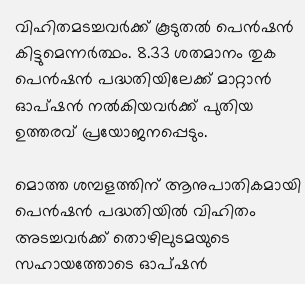വിഹിതമടച്ചവര്‍ക്ക് കൂടുതല്‍ പെന്‍ഷന്‍ കിട്ടുമെന്നര്‍ത്ഥം. 8.33 ശതമാനം തുക പെന്‍ഷന്‍ പദ്ധതിയിലേക്ക് മാറ്റാന്‍ ഓപ്ഷന്‍ നല്‍കിയവര്‍ക്ക് പുതിയ ഉത്തരവ് പ്രയോജനപ്പെടും.

മൊത്ത ശമ്പളത്തിന് ആനുപാതികമായി പെന്‍ഷന്‍ പദ്ധതിയില്‍ വിഹിതം അടച്ചവര്‍ക്ക് തൊഴിലുടമയുടെ സഹായത്തോടെ ഓപ്ഷന്‍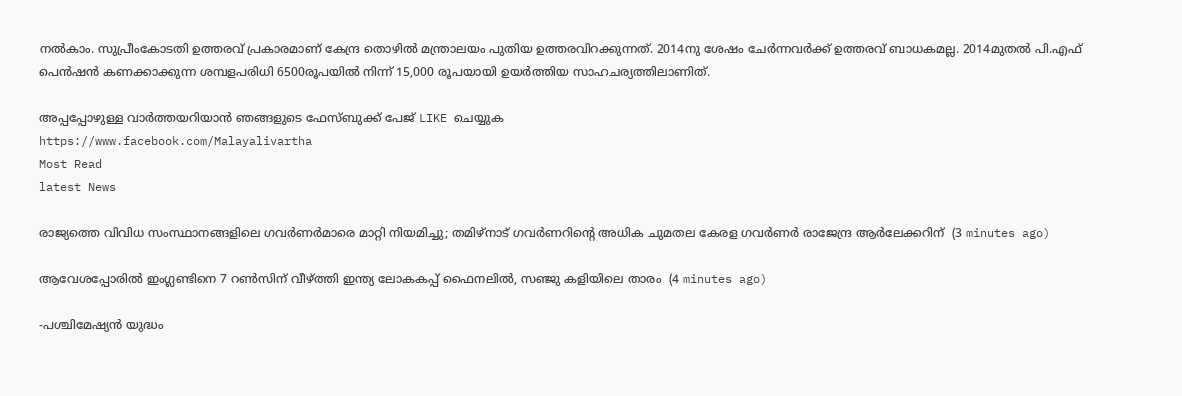നല്‍കാം. സുപ്രീംകോടതി ഉത്തരവ് പ്രകാരമാണ് കേന്ദ്ര തൊഴില്‍ മന്ത്രാലയം പുതിയ ഉത്തരവിറക്കുന്നത്. 2014നു ശേഷം ചേര്‍ന്നവര്‍ക്ക് ഉത്തരവ് ബാധകമല്ല. 2014മുതല്‍ പി.എഫ് പെന്‍ഷന്‍ കണക്കാക്കുന്ന ശമ്പളപരിധി 6500രൂപയില്‍ നിന്ന് 15,000 രൂപയായി ഉയര്‍ത്തിയ സാഹചര്യത്തിലാണിത്.

അപ്പപ്പോഴുള്ള വാര്‍ത്തയറിയാന്‍ ഞങ്ങളുടെ ഫേസ്‌ബുക്ക്‌ പേജ് LIKE ചെയ്യുക
https://www.facebook.com/Malayalivartha
Most Read
latest News

രാജ്യത്തെ വിവിധ സംസ്ഥാനങ്ങളിലെ ഗവര്‍ണര്‍മാരെ മാറ്റി നിയമിച്ചു; തമിഴ്‌നാട് ഗവര്‍ണറിന്റെ അധിക ചുമതല കേരള ഗവര്‍ണര്‍ രാജേന്ദ്ര ആര്‍ലേക്കറിന്  (3 minutes ago)

ആവേശപ്പോരില്‍ ഇംഗ്ലണ്ടിനെ 7 റൺസിന് വീഴ്ത്തി ഇന്ത്യ ലോകകപ്പ് ഫൈനലില്‍, സഞ്ജു കളിയിലെ താരം  (4 minutes ago)

-പശ്ചിമേഷ്യൻ യുദ്ധം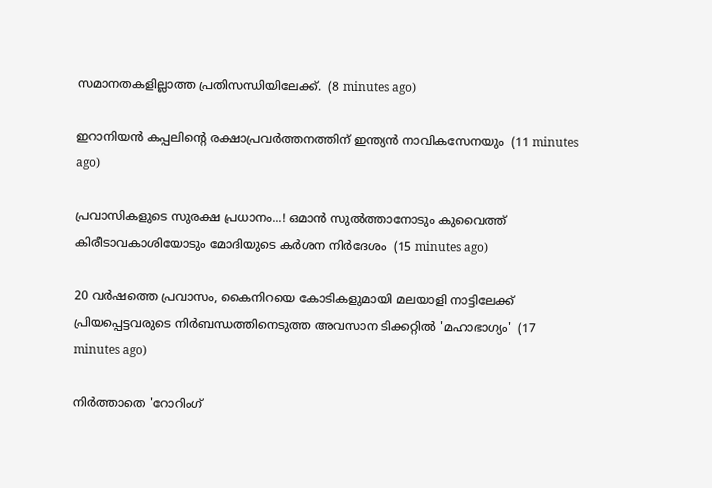സമാനതകളില്ലാത്ത പ്രതിസന്ധിയിലേക്ക്.  (8 minutes ago)

ഇറാനിയന്‍ കപ്പലിന്റെ രക്ഷാപ്രവര്‍ത്തനത്തിന് ഇന്ത്യന്‍ നാവികസേനയും  (11 minutes ago)

പ്രവാസികളുടെ സുരക്ഷ പ്രധാനം...! ഒമാൻ സുൽത്താനോടും കുവൈത്ത് കിരീടാവകാശിയോടും മോദിയുടെ കർശന നിർദേശം  (15 minutes ago)

20 വർഷത്തെ പ്രവാസം, കൈനിറയെ കോടികളുമായി മലയാളി നാട്ടിലേക്ക് പ്രിയപ്പെട്ടവരുടെ നിർബന്ധത്തിനെടുത്ത അവസാന ടിക്കറ്റിൽ 'മഹാഭാഗ്യം'  (17 minutes ago)

നിർത്താതെ 'റോറിംഗ്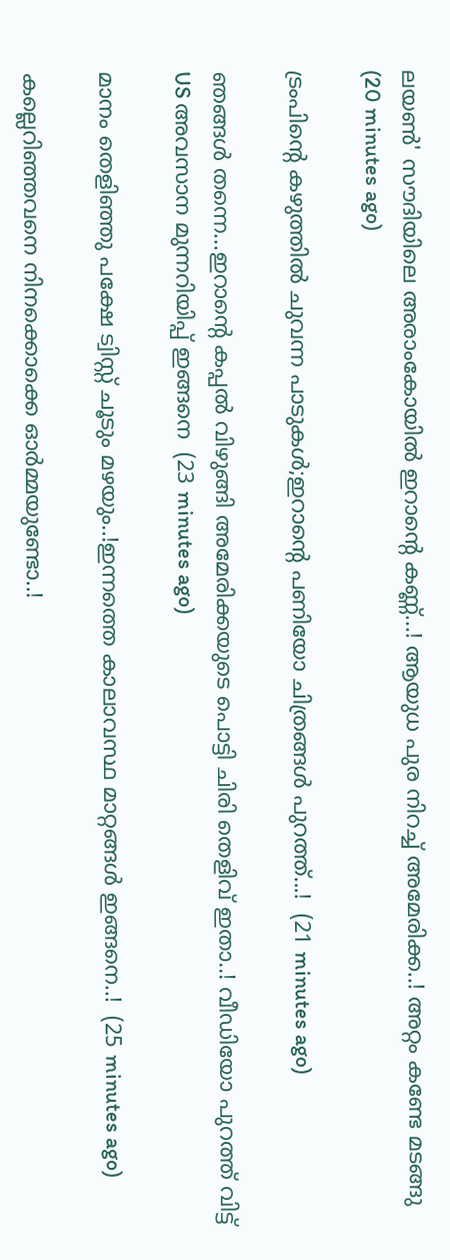ലയൺ' സൗദിയിലെ അരാംകോയിൽ ഇറാന്റെ കണ്ണ്...! ആയുധ പുര നിറച്ച് അമേരിക്ക..! അറ്റം കണ്ടേ മടങ്ങു  (20 minutes ago)

ട്രംപിൻ്റെ കഴുത്തിൽ ചുവന്ന പാടുകൾ;ഇറാന്റെ പണിയോ ചിത്രങ്ങൾ പുറത്ത്...!  (21 minutes ago)

ഞങ്ങൾ തന്നെ...ഇറാന്റെ കപ്പൽ വിഴുങ്ങി അമേരിക്കയുടെ പൊട്ടി ചിരി തെളിവ് ഇതാ..! വീഡിയോ പുറത്ത് വിട്ട് US അവസാന മുന്നറിയിപ്പ് ഇങ്ങനെ  (23 minutes ago)

മാനം തെളിഞ്ഞു പക്ഷേ ട്വിസ്റ്റ് ചൂടും മഴയും..!ഇന്നത്തെ കാലാവസ്ഥ മാറ്റങ്ങൾ ഇങ്ങനെ..!  (25 minutes ago)

കല്ലെറിഞ്ഞവനെ നിനക്കൊക്കെ ഓർമ്മയുണ്ടോ..!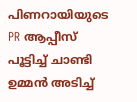പിണറായിയുടെ PR ആപ്പീസ് പൂട്ടിച്ച് ചാണ്ടി ഉമ്മൻ അടിച്ച്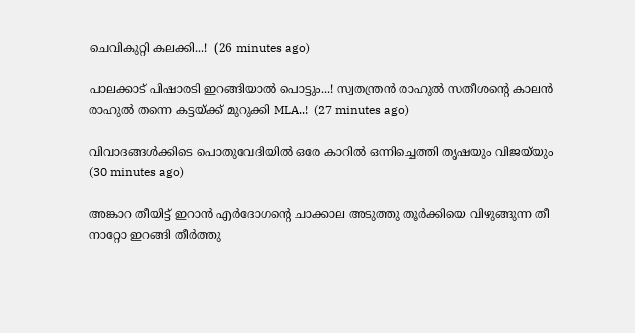ചെവികുറ്റി കലക്കി...!  (26 minutes ago)

പാലക്കാട് പിഷാരടി ഇറങ്ങിയാൽ പൊട്ടും...! സ്വതന്ത്രൻ രാഹുൽ സതീശന്റെ കാലൻ രാഹുൽ തന്നെ കട്ടയ്ക്ക് മുറുക്കി MLA..!  (27 minutes ago)

വിവാദങ്ങള്‍ക്കിടെ പൊതുവേദിയില്‍ ഒരേ കാറില്‍ ഒന്നിച്ചെത്തി തൃഷയും വിജയ്‌യും  (30 minutes ago)

അങ്കാറ തീയിട്ട് ഇറാൻ എർദോഗന്റെ ചാക്കാല അടുത്തു തൂര്‍ക്കിയെ വിഴുങ്ങുന്ന തീ നാറ്റോ ഇറങ്ങി തീർത്തു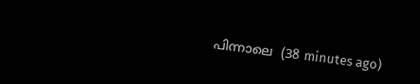പിന്നാലെ  (38 minutes ago)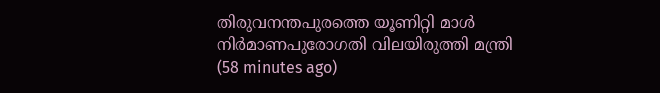തിരുവനന്തപുരത്തെ യൂണിറ്റി മാള്‍ നിര്‍മാണപുരോഗതി വിലയിരുത്തി മന്ത്രി  (58 minutes ago)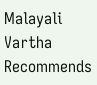Malayali Vartha Recommends